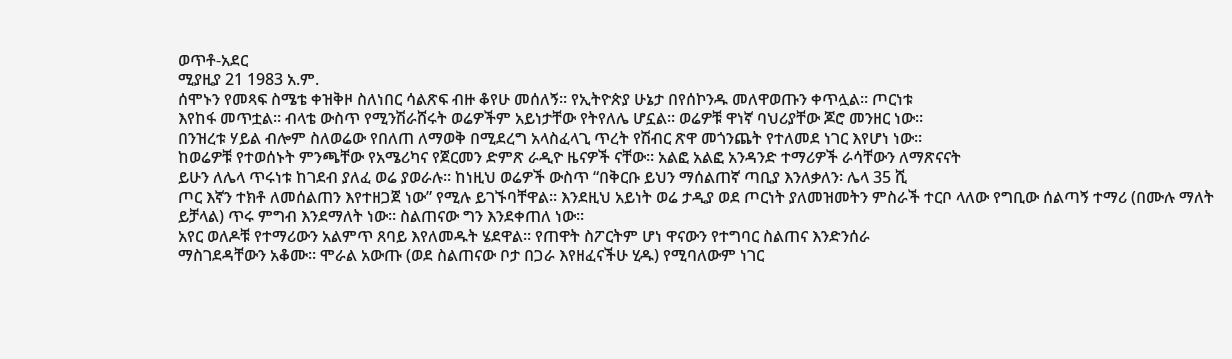ወጥቶ-አደር
ሚያዚያ 21 1983 አ.ም.
ሰሞኑን የመጻፍ ስሜቴ ቀዝቅዞ ስለነበር ሳልጽፍ ብዙ ቆየሁ መሰለኝ። የኢትዮጵያ ሁኔታ በየሰኮንዱ መለዋወጡን ቀጥሏል። ጦርነቱ
እየከፋ መጥቷል። ብላቴ ውስጥ የሚንሽራሸሩት ወሬዎችም አይነታቸው የትየለሌ ሆኗል። ወሬዎቹ ዋነኛ ባህሪያቸው ጆሮ መንዘር ነው።
በንዝረቱ ሃይል ብሎም ስለወሬው የበለጠ ለማወቅ በሚደረግ አላስፈላጊ ጥረት የሽብር ጽዋ መጎንጨት የተለመደ ነገር እየሆነ ነው።
ከወሬዎቹ የተወሰኑት ምንጫቸው የአሜሪካና የጀርመን ድምጽ ራዲዮ ዜናዎች ናቸው። አልፎ አልፎ አንዳንድ ተማሪዎች ራሳቸውን ለማጽናናት
ይሁን ለሌላ ጥሩነቱ ከገደብ ያለፈ ወሬ ያወራሉ። ከነዚህ ወሬዎች ውስጥ “በቅርቡ ይህን ማሰልጠኛ ጣቢያ እንለቃለን፡ ሌላ 35 ሺ
ጦር እኛን ተክቶ ለመሰልጠን እየተዘጋጀ ነው” የሚሉ ይገኙባቸዋል። እንደዚህ አይነት ወሬ ታዲያ ወደ ጦርነት ያለመዝመትን ምስራች ተርቦ ላለው የግቢው ሰልጣኝ ተማሪ (በሙሉ ማለት ይቻላል) ጥሩ ምግብ እንደማለት ነው። ስልጠናው ግን እንደቀጠለ ነው።
አየር ወለዶቹ የተማሪውን አልምጥ ጸባይ እየለመዱት ሄደዋል። የጠዋት ስፖርትም ሆነ ዋናውን የተግባር ስልጠና እንድንሰራ
ማስገደዳቸውን አቆሙ። ሞራል አውጡ (ወደ ስልጠናው ቦታ በጋራ እየዘፈናችሁ ሂዱ) የሚባለውም ነገር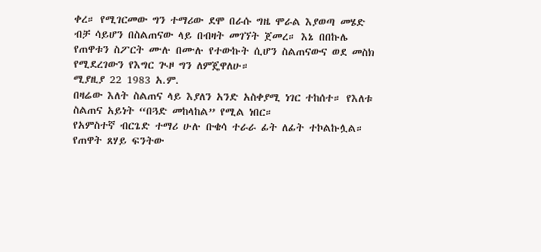ቀረ። የሚገርመው ግን ተማሪው ደሞ በራሱ ግዜ ሞራል እያወጣ መሄድ
ብቻ ሳይሆን በስልጠናው ላይ በብዛት መገኘት ጀመረ። እኔ በበኩሌ የጠዋቱን ስፖርት ሙሉ በሙሉ የተውኩት ሲሆን ስልጠናውና ወደ መስክ
የሚደረገውን የእግር ጒዞ ግን ለምጄዋለሁ።
ሚያዚያ 22 1983 አ.ም.
በዛሬው እለት ስልጠና ላይ እያለን አንድ አስቀያሚ ነገር ተከሰተ። የእለቱ ስልጠና አይነት “በጓድ መከላከል” የሚል ነበር።
የአምስተኛ ብርጌድ ተማሪ ሁሉ ቡቄሳ ተራራ ፊት ለፊት ተኮልኩሏል። የጠዋት ጸሃይ ፍንትው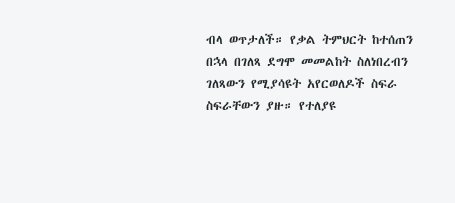ብላ ወጥታለች። የቃል ትምህርት ከተሰጠን
በኋላ በገለጻ ደግሞ መመልከት ስለነበረብን ገለጻውን የሚያሳዩት አየርወለዶች ስፍራ ስፍራቸውን ያዙ። የተለያዩ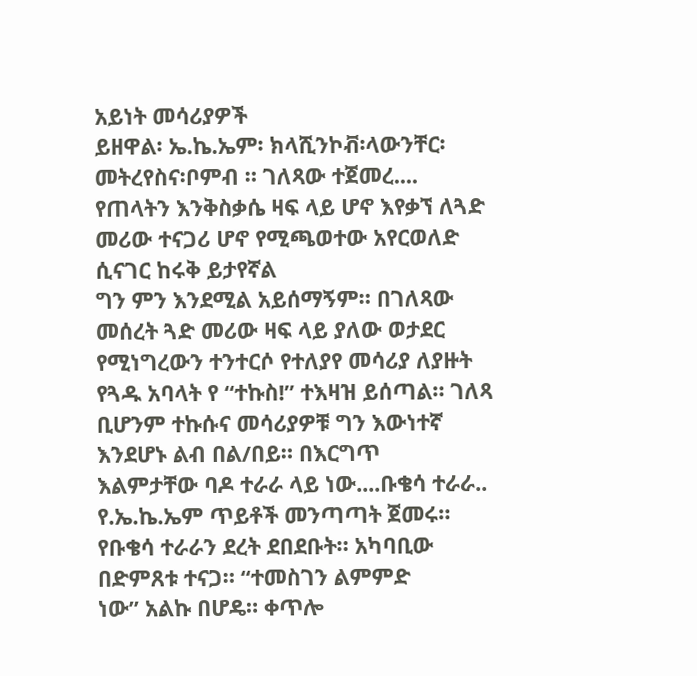አይነት መሳሪያዎች
ይዘዋል፡ ኤ.ኬ.ኤም፡ ክላሺንኮቭ፡ላውንቸር፡መትረየስና፡ቦምብ ። ገለጻው ተጀመረ....
የጠላትን እንቅስቃሴ ዛፍ ላይ ሆኖ እየቃኘ ለጓድ መሪው ተናጋሪ ሆኖ የሚጫወተው አየርወለድ ሲናገር ከሩቅ ይታየኛል
ግን ምን እንደሚል አይሰማኝም። በገለጻው መሰረት ጓድ መሪው ዛፍ ላይ ያለው ወታደር የሚነግረውን ተንተርሶ የተለያየ መሳሪያ ለያዙት
የጓዱ አባላት የ “ተኩስ!” ተእዛዝ ይሰጣል። ገለጻ ቢሆንም ተኩሱና መሳሪያዎቹ ግን እውነተኛ እንደሆኑ ልብ በል/በይ። በእርግጥ
እልምታቸው ባዶ ተራራ ላይ ነው....ቡቄሳ ተራራ..
የ.ኤ.ኬ.ኤም ጥይቶች መንጣጣት ጀመሩ። የቡቄሳ ተራራን ደረት ደበደቡት። አካባቢው በድምጸቱ ተናጋ። “ተመስገን ልምምድ
ነው” አልኩ በሆዴ። ቀጥሎ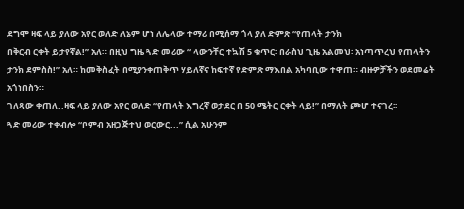ደግሞ ዛፍ ላይ ያለው አየር ወለድ ለኔም ሆነ ለሌላው ተማሪ በሚሰማ ጎላ ያለ ድምጽ “የጠላት ታንክ
በቅርብ ርቀት ይታየኛል!” አለ። በዚህ ግዜ ጓድ መሪው “ ላውንቸር ተኳሽ 5 ቁጥር፡ በራስህ ጊዜ አልመህ፡ አነጣጥረህ የጠላትን
ታንክ ደምስስ!” አለ። ከመቅስፈት በሚያንቀጠቅጥ ሃይለኛና ከፍተኛ የድምጽ ማእበል አካባቢው ተዋጠ። ብዙዎቻችን ወደመሬት
አጎነበስን።
ገለጻው ቀጠለ..ዛፍ ላይ ያለው አየር ወለድ “የጠላት እግረኛ ወታደር በ 50 ሜትር ርቀት ላይ!” በማለት ጮሆ ተናገረ፡፡
ጓድ መሪው ተቀብሎ “ቦምብ አዘጋጅተህ ወርውር...” ሲል አሁንም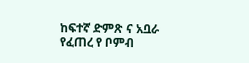ከፍተኛ ድምጽ ና አቧራ የፈጠረ የ ቦምብ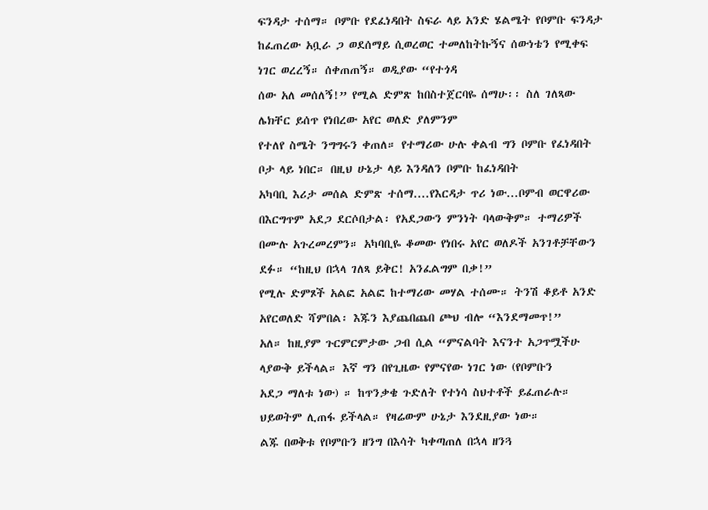ፍንዳታ ተሰማ። ቦምቡ የደፈነዳበት ስፍራ ላይ አንድ ሄልሜት የቦምቡ ፍንዳታ ከፈጠረው አቧራ ጋ ወደሰማይ ሲወረወር ተመለከትኩኝና ሰውነቴን የሚቀፍ ነገር ወረረኝ። ሰቀጠጠኝ። ወዲያው “የተጎዳ
ሰው አለ መሰለኝ!” የሚል ድምጽ ከበስተጀርባዬ ሰማሁ፡፡ ስለ ገለጻው ሌክቸር ይሰጥ የነበረው አየር ወለድ ያለምንም
የተለየ ስሜት ንግግሩን ቀጠለ። የተማሪው ሁሉ ቀልብ ግን ቦምቡ የፈነዳበት ቦታ ላይ ነበር። በዚህ ሁኔታ ላይ እንዳለን ቦምቡ ከፈነዳበት
አካባቢ እሪታ መሰል ድምጽ ተሰማ....የእርዳታ ጥሪ ነው...ቦምብ ወርዋሪው በእርግጥም አደጋ ደርሶበታል፡ የአደጋውን ምንነት ባላውቅም። ተማሪዎች
በሙሉ አጉረመረምን። አካባቢዬ ቆመው የነበሩ አየር ወለዶች አንገቶቻቸውን ደፉ። “ከዚህ በኋላ ገለጻ ይቅር! አንፈልግም በቃ!”
የሚሉ ድምጾች አልፎ አልፎ ከተማሪው መሃል ተሰሙ። ትንሽ ቆይቶ አንድ አየርወለድ ሻምበል፡ እጁን እያጨበጨበ ጮህ ብሎ “እንደማመጥ!”
አለ። ከዚያም ጉርምርምታው ጋብ ሲል “ምናልባት እናንተ አጋጥሟችሁ ላያውቅ ይችላል። እኛ ግን በየጊዜው የምናየው ነገር ነው (የቦምቡን
አደጋ ማለቱ ነው) ። ከጥንቃቄ ጉድለት የተነሳ ስህተቶች ይፈጠራሉ። ህይወትም ሊጠፋ ይችላል። የዛሬውም ሁኔታ እንደዚያው ነው።
ልጁ በወቅቱ የቦምቡን ዘንግ በእሳት ካቀጣጠለ በኋላ ዘንጓ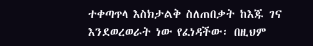ተቀጣጥላ እስክታልቅ ስለጠበቃት ከእጁ ገና እንደወረወራት ነው የፈነዳችው፡ በዚህም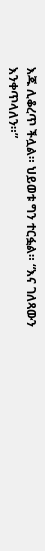እጁ ሊቆረጥ ችሏል። ህይወቱ ግን ተርፏል። “እና ገለጻውን እንቀጥላለን።”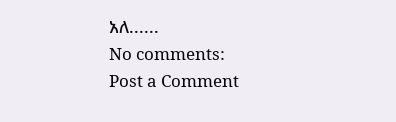አለ......
No comments:
Post a Comment